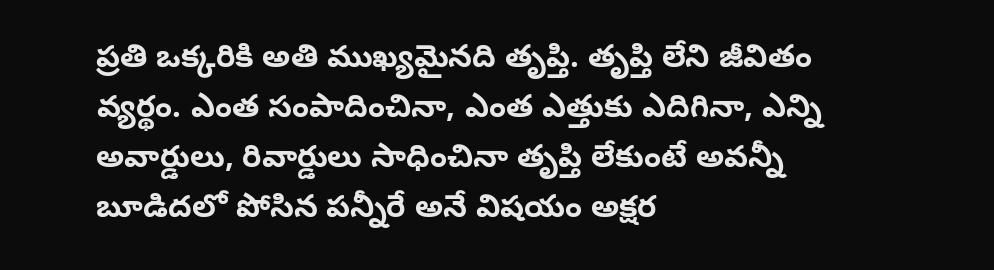ప్రతి ఒక్కరికి అతి ముఖ్యమైనది తృప్తి. తృప్తి లేని జీవితం వ్యర్థం. ఎంత సంపాదించినా, ఎంత ఎత్తుకు ఎదిగినా, ఎన్ని అవార్డులు, రివార్డులు సాధించినా తృప్తి లేకుంటే అవన్నీ బూడిదలో పోసిన పన్నీరే అనే విషయం అక్షర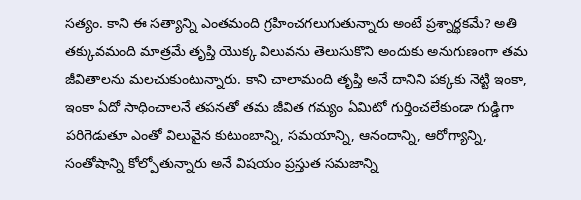సత్యం. కాని ఈ సత్యాన్ని ఎంతమంది గ్రహించగలుగుతున్నారు అంటే ప్రశ్నార్థకమే? అతి తక్కువమంది మాత్రమే తృప్తి యొక్క విలువను తెలుసుకొని అందుకు అనుగుణంగా తమ జీవితాలను మలచుకుంటున్నారు. కాని చాలామంది తృప్తి అనే దానిని పక్కకు నెట్టి ఇంకా, ఇంకా ఏదో సాధించాలనే తపనతో తమ జీవిత గమ్యం ఏమిటో గుర్తించలేకుండా గుడ్డిగా పరిగెడుతూ ఎంతో విలువైన కుటుంబాన్ని, సమయాన్ని, ఆనందాన్ని, ఆరోగ్యాన్ని, సంతోషాన్ని కోల్పోతున్నారు అనే విషయం ప్రస్తుత సమజాన్ని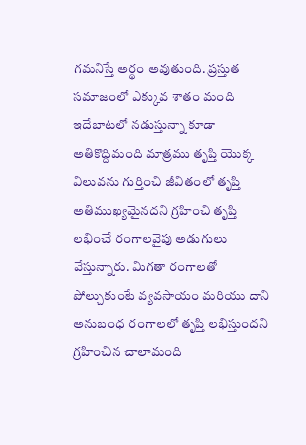గమనిస్తే అర్థం అవుతుంది. ప్రస్తుత సమాజంలో ఎక్కువ శాతం మంది ఇదేబాటలో నడుస్తున్నా కూడా అతికొద్దిమంది మాత్రము తృప్తి యొక్క విలువను గుర్తించి జీవితంలో తృప్తి అతిముఖ్యమైనదని గ్రహించి తృప్తి లభించే రంగాలవైపు అడుగులు వేస్తున్నారు. మిగతా రంగాలతో పోల్చుకుంటే వ్యవసాయం మరియు దాని అనుబంధ రంగాలలో తృప్తి లభిస్తుందని గ్రహించిన చాలామంది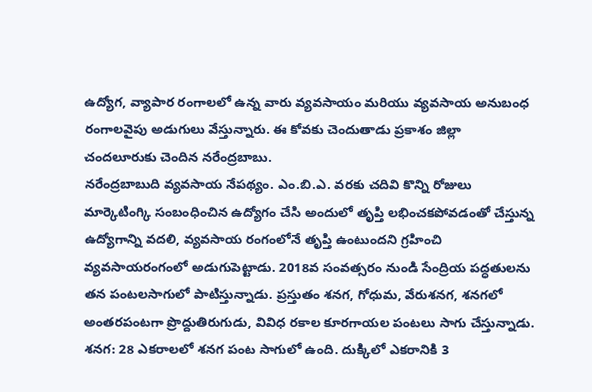ఉద్యోగ, వ్యాపార రంగాలలో ఉన్న వారు వ్యవసాయం మరియు వ్యవసాయ అనుబంధ రంగాలవైపు అడుగులు వేస్తున్నారు. ఈ కోవకు చెందుతాడు ప్రకాశం జిల్లా చందలూరుకు చెందిన నరేంద్రబాబు.
నరేంద్రబాబుది వ్యవసాయ నేపథ్యం. ఎం.బి.ఎ. వరకు చదివి కొన్ని రోజులు మార్కెటింగ్కి సంబంధించిన ఉద్యోగం చేసి అందులో తృప్తి లభించకపోవడంతో చేస్తున్న ఉద్యోగాన్ని వదలి, వ్యవసాయ రంగంలోనే తృప్తి ఉంటుందని గ్రహించి వ్యవసాయరంగంలో అడుగుపెట్టాడు. 2018వ సంవత్సరం నుండి సేంద్రియ పద్ధతులను తన పంటలసాగులో పాటిస్తున్నాడు. ప్రస్తుతం శనగ, గోధుమ, వేరుశనగ, శనగలో అంతరపంటగా ప్రొద్దుతిరుగుడు, వివిధ రకాల కూరగాయల పంటలు సాగు చేస్తున్నాడు.
శనగ: 28 ఎకరాలలో శనగ పంట సాగులో ఉంది. దుక్కిలో ఎకరానికి 3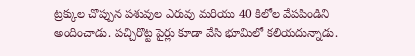ట్రక్కుల చొప్పున పశువుల ఎరువు మరియు 40 కిలోల వేపపిండిని అందించాడు. పచ్చిరొట్ట పైర్లు కూడా వేసి భూమిలో కలియదున్నాడు.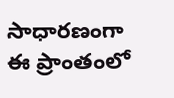సాధారణంగా ఈ ప్రాంతంలో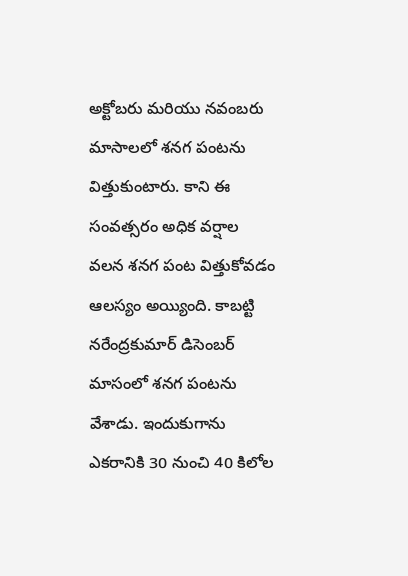అక్టోబరు మరియు నవంబరు మాసాలలో శనగ పంటను విత్తుకుంటారు. కాని ఈ సంవత్సరం అధిక వర్షాల వలన శనగ పంట విత్తుకోవడం ఆలస్యం అయ్యింది. కాబట్టి నరేంద్రకుమార్ డిసెంబర్ మాసంలో శనగ పంటను వేశాడు. ఇందుకుగాను ఎకరానికి 30 నుంచి 40 కిలోల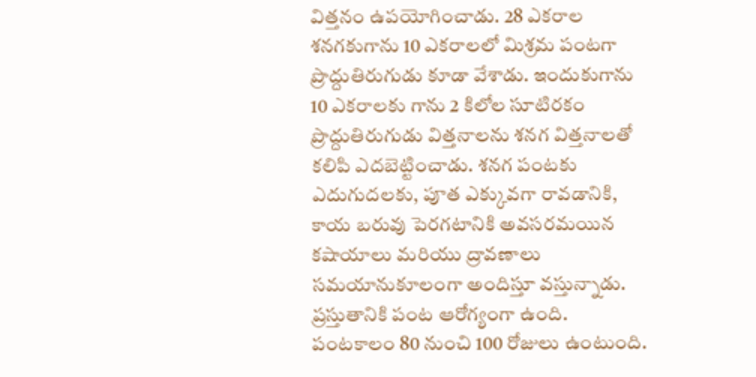విత్తనం ఉపయోగించాడు. 28 ఎకరాల శనగకుగాను 10 ఎకరాలలో మిశ్రమ పంటగా ప్రొద్దుతిరుగుడు కూడా వేశాడు. ఇందుకుగాను 10 ఎకరాలకు గాను 2 కిలోల సూటిరకం ప్రొద్దుతిరుగుడు విత్తనాలను శనగ విత్తనాలతో కలిపి ఎదబెట్టించాడు. శనగ పంటకు ఎదుగుదలకు, పూత ఎక్కువగా రావడానికి, కాయ బరువు పెరగటానికి అవసరమయిన కషాయాలు మరియు ద్రావణాలు సమయానుకూలంగా అందిస్తూ వస్తున్నాడు. ప్రస్తుతానికి పంట ఆరోగ్యంగా ఉంది. పంటకాలం 80 నుంచి 100 రోజులు ఉంటుంది.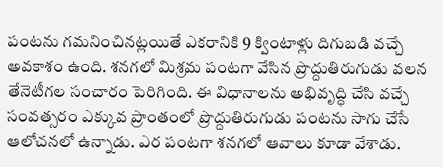పంటను గమనించినట్లయితే ఎకరానికి 9 క్వింటాళ్లు దిగుబడి వచ్చే అవకాశం ఉంది. శనగలో మిశ్రమ పంటగా వేసిన ప్రొద్దుతిరుగుడు వలన తేనెటీగల సంచారం పెరిగింది. ఈ విధానాలను అభివృద్ధి చేసి వచ్చే సంవత్సరం ఎక్కువ ప్రాంతంలో ప్రొద్దుతిరుగుడు పంటను సాగు చేసే ఆలోచనలో ఉన్నాడు. ఎర పంటగా శనగలో ఆవాలు కూడా వేశాడు.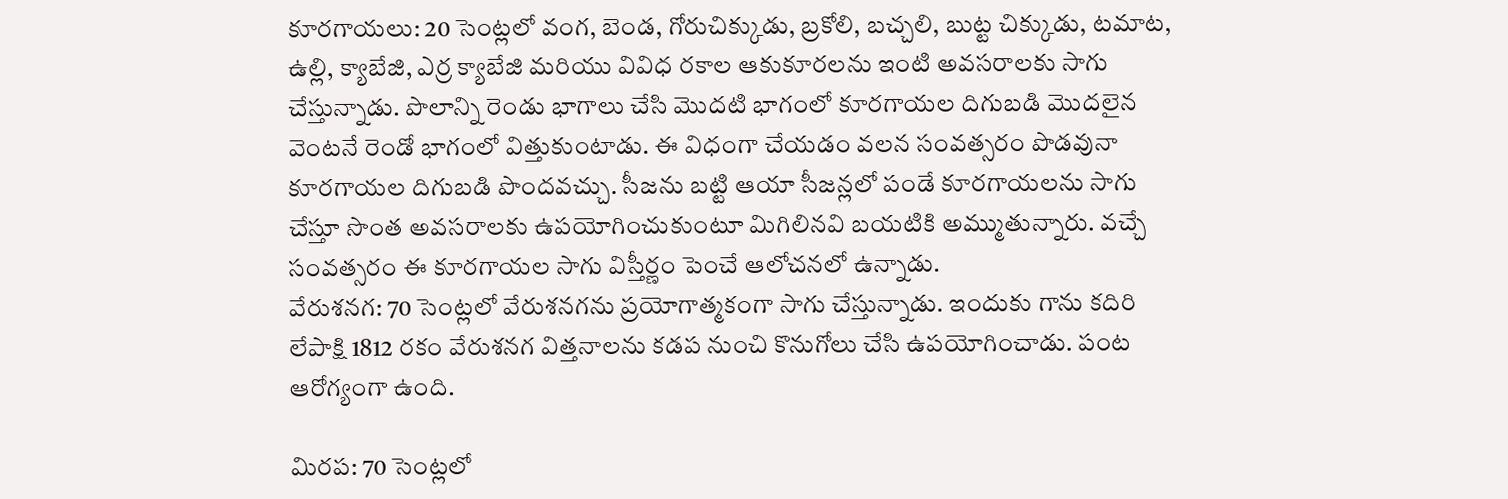కూరగాయలు: 20 సెంట్లలో వంగ, బెండ, గోరుచిక్కుడు, బ్రకోలి, బచ్చలి, బుట్ట చిక్కుడు, టమాట, ఉల్లి, క్యాబేజి, ఎర్ర క్యాబేజి మరియు వివిధ రకాల ఆకుకూరలను ఇంటి అవసరాలకు సాగు చేస్తున్నాడు. పొలాన్ని రెండు భాగాలు చేసి మొదటి భాగంలో కూరగాయల దిగుబడి మొదలైన వెంటనే రెండో భాగంలో విత్తుకుంటాడు. ఈ విధంగా చేయడం వలన సంవత్సరం పొడవునా కూరగాయల దిగుబడి పొందవచ్చు. సీజను బట్టి ఆయా సీజన్లలో పండే కూరగాయలను సాగు చేస్తూ సొంత అవసరాలకు ఉపయోగించుకుంటూ మిగిలినవి బయటికి అమ్ముతున్నారు. వచ్చే సంవత్సరం ఈ కూరగాయల సాగు విస్తీర్ణం పెంచే ఆలోచనలో ఉన్నాడు.
వేరుశనగ: 70 సెంట్లలో వేరుశనగను ప్రయోగాత్మకంగా సాగు చేస్తున్నాడు. ఇందుకు గాను కదిరి లేపాక్షి 1812 రకం వేరుశనగ విత్తనాలను కడప నుంచి కొనుగోలు చేసి ఉపయోగించాడు. పంట ఆరోగ్యంగా ఉంది.

మిరప: 70 సెంట్లలో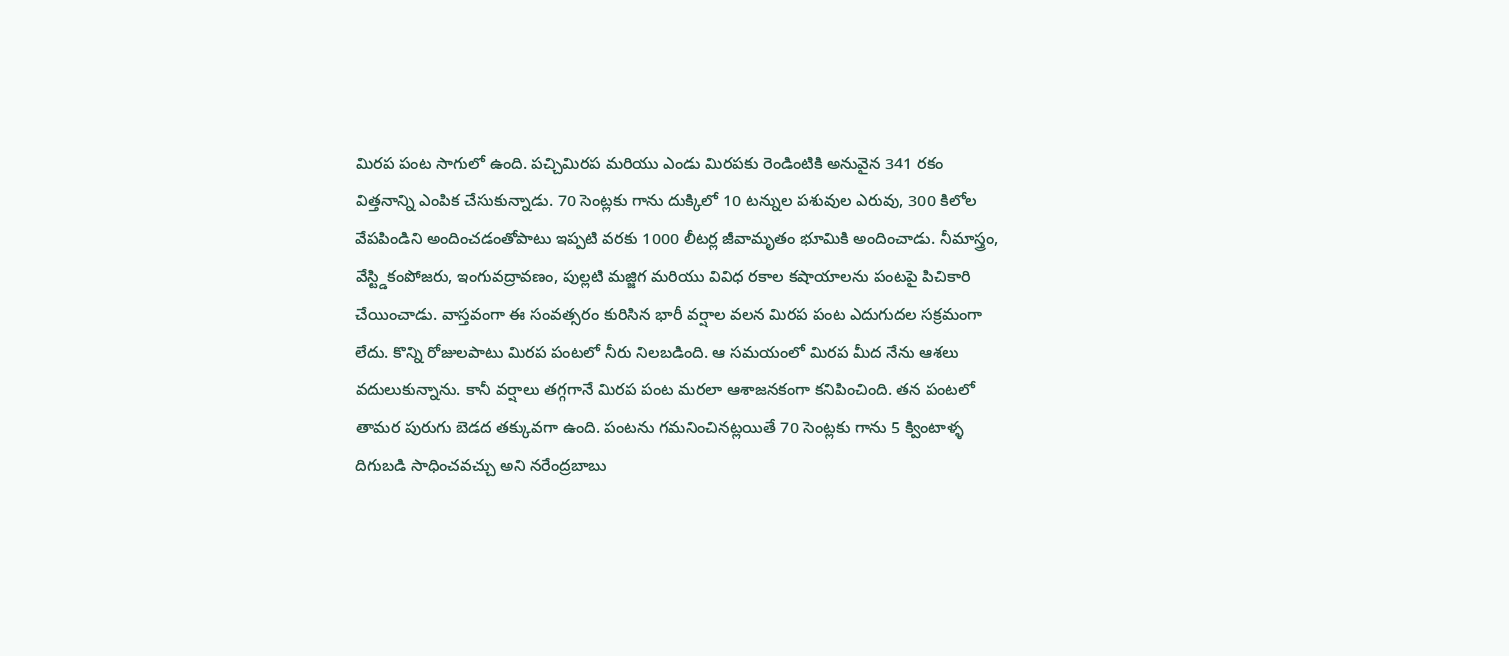మిరప పంట సాగులో ఉంది. పచ్చిమిరప మరియు ఎండు మిరపకు రెండింటికి అనువైన 341 రకం విత్తనాన్ని ఎంపిక చేసుకున్నాడు. 70 సెంట్లకు గాను దుక్కిలో 10 టన్నుల పశువుల ఎరువు, 300 కిలోల వేపపిండిని అందించడంతోపాటు ఇప్పటి వరకు 1000 లీటర్ల జీవామృతం భూమికి అందించాడు. నీమాస్త్రం, వేస్ట్డికంపోజరు, ఇంగువద్రావణం, పుల్లటి మజ్జిగ మరియు వివిధ రకాల కషాయాలను పంటపై పిచికారి చేయించాడు. వాస్తవంగా ఈ సంవత్సరం కురిసిన భారీ వర్షాల వలన మిరప పంట ఎదుగుదల సక్రమంగా లేదు. కొన్ని రోజులపాటు మిరప పంటలో నీరు నిలబడింది. ఆ సమయంలో మిరప మీద నేను ఆశలు వదులుకున్నాను. కానీ వర్షాలు తగ్గగానే మిరప పంట మరలా ఆశాజనకంగా కనిపించింది. తన పంటలో తామర పురుగు బెడద తక్కువగా ఉంది. పంటను గమనించినట్లయితే 70 సెంట్లకు గాను 5 క్వింటాళ్ళ దిగుబడి సాధించవచ్చు అని నరేంద్రబాబు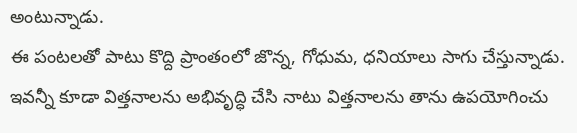అంటున్నాడు.
ఈ పంటలతో పాటు కొద్ది ప్రాంతంలో జొన్న, గోధుమ, ధనియాలు సాగు చేస్తున్నాడు. ఇవన్నీ కూడా విత్తనాలను అభివృద్ధి చేసి నాటు విత్తనాలను తాను ఉపయోగించు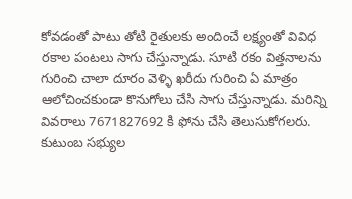కోవడంతో పాటు తోటి రైతులకు అందించే లక్ష్యంతో వివిధ రకాల పంటలు సాగు చేస్తున్నాడు. సూటి రకం విత్తనాలను గురించి చాలా దూరం వెళ్ళి ఖరీదు గురించి ఏ మాత్రం ఆలోచించకుండా కొనుగోలు చేసి సాగు చేస్తున్నాడు. మరిన్ని వివరాలు 7671827692 కి ఫోను చేసి తెలుసుకోగలరు.
కుటుంబ సభ్యుల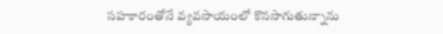సహకారంతోనే వ్యవసాయంలో కొనసాగుతున్నాను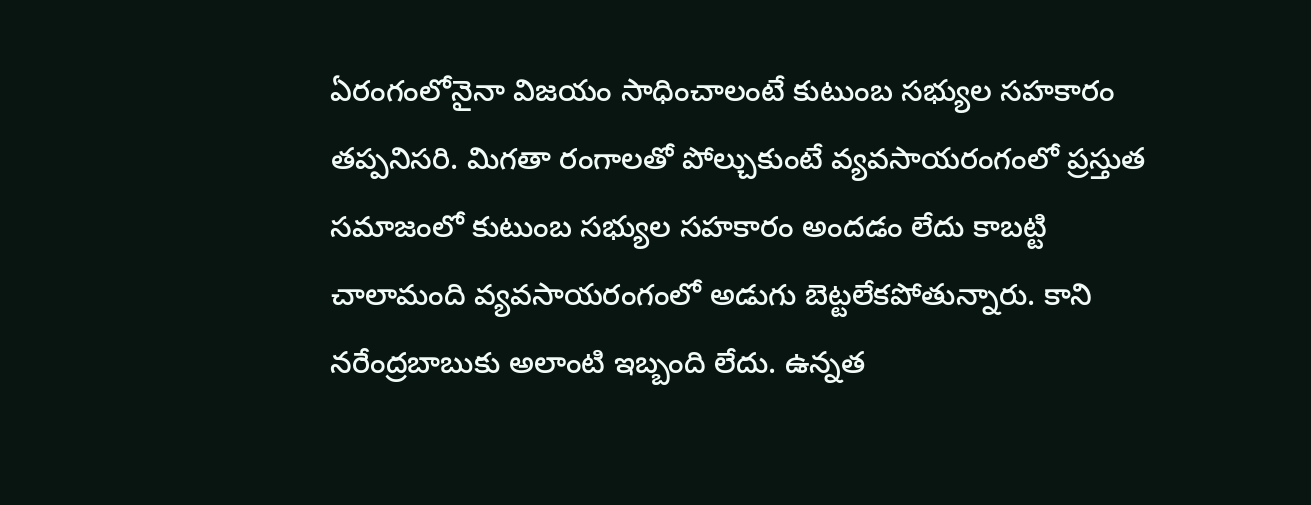ఏరంగంలోనైనా విజయం సాధించాలంటే కుటుంబ సభ్యుల సహకారం తప్పనిసరి. మిగతా రంగాలతో పోల్చుకుంటే వ్యవసాయరంగంలో ప్రస్తుత సమాజంలో కుటుంబ సభ్యుల సహకారం అందడం లేదు కాబట్టి చాలామంది వ్యవసాయరంగంలో అడుగు బెట్టలేకపోతున్నారు. కాని నరేంద్రబాబుకు అలాంటి ఇబ్బంది లేదు. ఉన్నత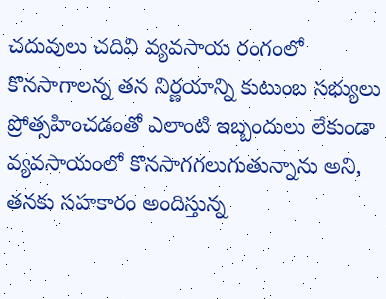చదువులు చదివి వ్యవసాయ రంగంలో కొనసాగాలన్న తన నిర్ణయాన్ని కుటుంబ సభ్యులు ప్రోత్సహించడంతో ఎలాంటి ఇబ్బందులు లేకుండా వ్యవసాయంలో కొనసాగగలుగుతున్నాను అని, తనకు సహకారం అందిస్తున్న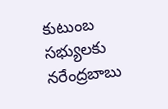కుటుంబ సభ్యులకు నరేంద్రబాబు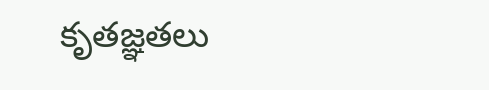కృతజ్ఞతలు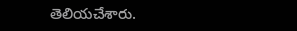తెలియచేశారు.